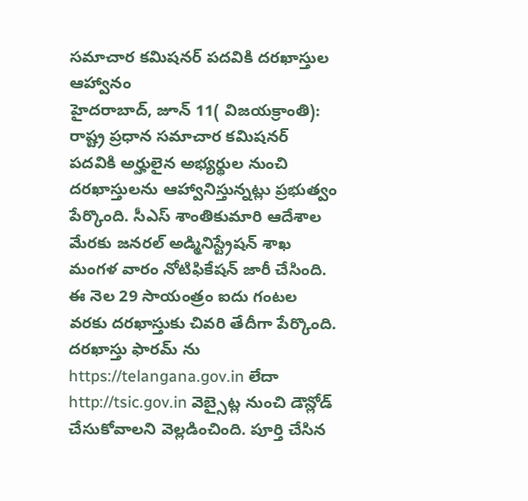సమాచార కమిషనర్ పదవికి దరఖాస్తుల ఆహ్వానం
హైదరాబాద్, జూన్ 11( విజయక్రాంతి): రాష్ట్ర ప్రధాన సమాచార కమిషనర్ పదవికి అర్హులైన అభ్యర్థుల నుంచి దరఖాస్తులను ఆహ్వానిస్తున్నట్లు ప్రభుత్వం పేర్కొంది. సీఎస్ శాంతికుమారి ఆదేశాల మేరకు జనరల్ అడ్మినిస్ట్రేషన్ శాఖ మంగళ వారం నోటిఫికేషన్ జారీ చేసింది. ఈ నెల 29 సాయంత్రం ఐదు గంటల వరకు దరఖాస్తుకు చివరి తేదీగా పేర్కొంది. దరఖాస్తు ఫారమ్ ను https://telangana.gov.in లేదా http://tsic.gov.in వెబ్సైట్ల నుంచి డౌన్లోడ్ చేసుకోవాలని వెల్లడించింది. పూర్తి చేసిన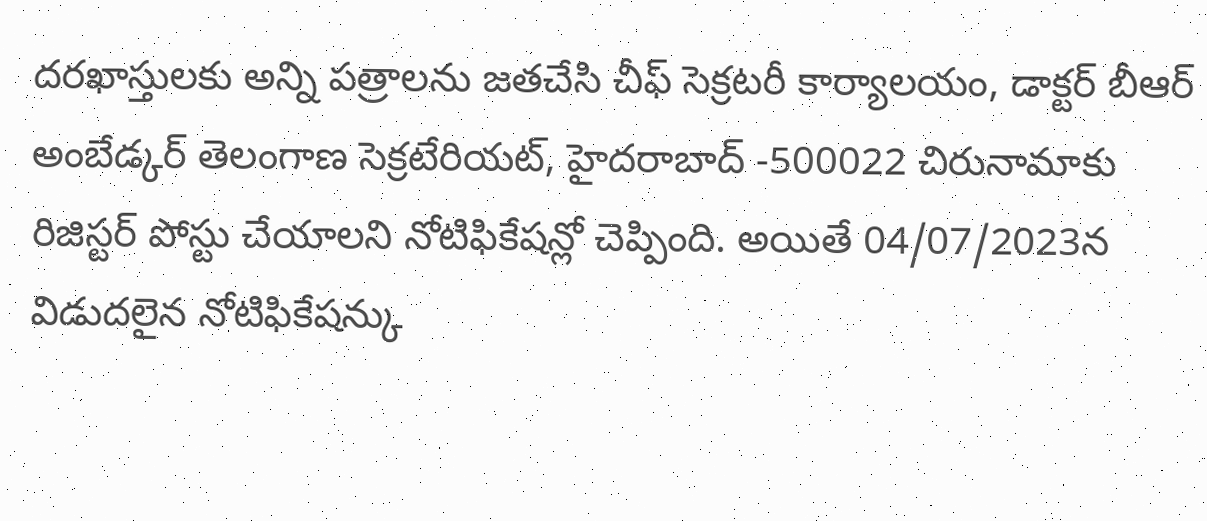దరఖాస్తులకు అన్ని పత్రాలను జతచేసి చీఫ్ సెక్రటరీ కార్యాలయం, డాక్టర్ బీఆర్ అంబేడ్కర్ తెలంగాణ సెక్రటేరియట్, హైదరాబాద్ -500022 చిరునామాకు రిజిస్టర్ పోస్టు చేయాలని నోటిఫికేషన్లో చెప్పింది. అయితే 04/07/2023న విడుదలైన నోటిఫికేషన్కు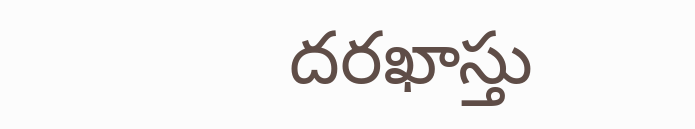దరఖాస్తు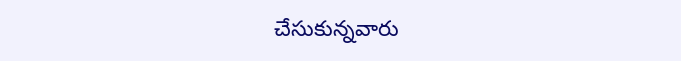చేసుకున్నవారు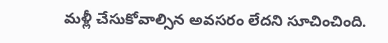మళ్లీ చేసుకోవాల్సిన అవసరం లేదని సూచించింది.